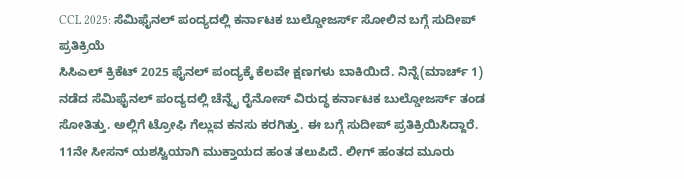CCL 2025: ಸೆಮಿಫೈನಲ್ ಪಂದ್ಯದಲ್ಲಿ ಕರ್ನಾಟಕ ಬುಲ್ಡೋಜರ್ಸ್ ಸೋಲಿನ ಬಗ್ಗೆ ಸುದೀಪ್ ಪ್ರತಿಕ್ರಿಯೆ
ಸಿಸಿಎಲ್ ಕ್ರಿಕೆಟ್ 2025 ಫೈನಲ್ ಪಂದ್ಯಕ್ಕೆ ಕೆಲವೇ ಕ್ಷಣಗಳು ಬಾಕಿಯಿದೆ. ನಿನ್ನೆ(ಮಾರ್ಚ್ 1) ನಡೆದ ಸೆಮಿಫೈನಲ್ ಪಂದ್ಯದಲ್ಲಿ ಚೆನ್ನೈ ರೈನೋಸ್ ವಿರುದ್ಧ ಕರ್ನಾಟಕ ಬುಲ್ಡೋಜರ್ಸ್ ತಂಡ ಸೋತಿತ್ತು. ಅಲ್ಲಿಗೆ ಟ್ರೋಫಿ ಗೆಲ್ಲುವ ಕನಸು ಕರಗಿತ್ತು. ಈ ಬಗ್ಗೆ ಸುದೀಪ್ ಪ್ರತಿಕ್ರಿಯಿಸಿದ್ದಾರೆ.
11ನೇ ಸೀಸನ್ ಯಶಸ್ವಿಯಾಗಿ ಮುಕ್ತಾಯದ ಹಂತ ತಲುಪಿದೆ. ಲೀಗ್ ಹಂತದ ಮೂರು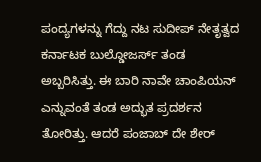ಪಂದ್ಯಗಳನ್ನು ಗೆದ್ದು ನಟ ಸುದೀಪ್ ನೇತೃತ್ವದ ಕರ್ನಾಟಕ ಬುಲ್ಡೋಜರ್ಸ್ ತಂಡ ಅಬ್ಬರಿಸಿತ್ತು. ಈ ಬಾರಿ ನಾವೇ ಚಾಂಪಿಯನ್ ಎನ್ನುವಂತೆ ತಂಡ ಅದ್ಭುತ ಪ್ರದರ್ಶನ ತೋರಿತ್ತು. ಆದರೆ ಪಂಜಾಬ್ ದೇ ಶೇರ್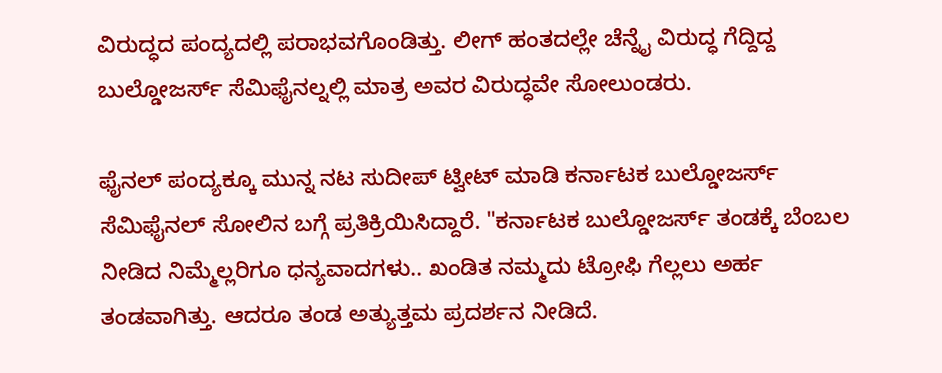ವಿರುದ್ಧದ ಪಂದ್ಯದಲ್ಲಿ ಪರಾಭವಗೊಂಡಿತ್ತು. ಲೀಗ್ ಹಂತದಲ್ಲೇ ಚೆನ್ನೈ ವಿರುದ್ಧ ಗೆದ್ದಿದ್ದ ಬುಲ್ಡೋಜರ್ಸ್ ಸೆಮಿಫೈನಲ್ನಲ್ಲಿ ಮಾತ್ರ ಅವರ ವಿರುದ್ಧವೇ ಸೋಲುಂಡರು.

ಫೈನಲ್ ಪಂದ್ಯಕ್ಕೂ ಮುನ್ನ ನಟ ಸುದೀಪ್ ಟ್ವೀಟ್ ಮಾಡಿ ಕರ್ನಾಟಕ ಬುಲ್ಡೋಜರ್ಸ್ ಸೆಮಿಫೈನಲ್ ಸೋಲಿನ ಬಗ್ಗೆ ಪ್ರತಿಕ್ರಿಯಿಸಿದ್ದಾರೆ. "ಕರ್ನಾಟಕ ಬುಲ್ಡೋಜರ್ಸ್ ತಂಡಕ್ಕೆ ಬೆಂಬಲ ನೀಡಿದ ನಿಮ್ಮೆಲ್ಲರಿಗೂ ಧನ್ಯವಾದಗಳು.. ಖಂಡಿತ ನಮ್ಮದು ಟ್ರೋಫಿ ಗೆಲ್ಲಲು ಅರ್ಹ ತಂಡವಾಗಿತ್ತು. ಆದರೂ ತಂಡ ಅತ್ಯುತ್ತಮ ಪ್ರದರ್ಶನ ನೀಡಿದೆ.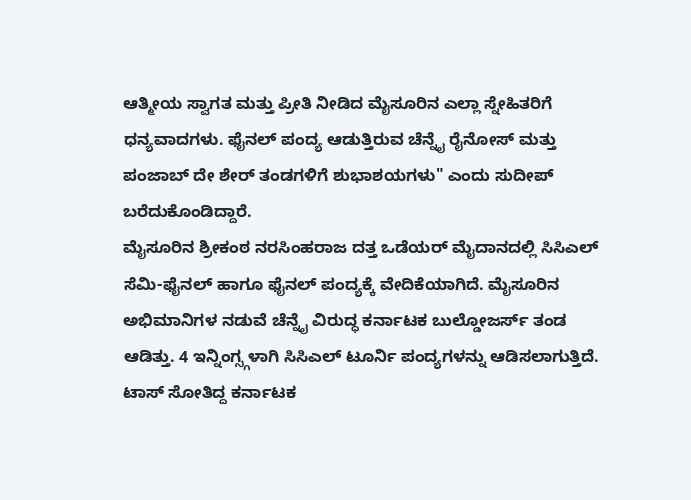ಆತ್ಮೀಯ ಸ್ವಾಗತ ಮತ್ತು ಪ್ರೀತಿ ನೀಡಿದ ಮೈಸೂರಿನ ಎಲ್ಲಾ ಸ್ನೇಹಿತರಿಗೆ ಧನ್ಯವಾದಗಳು. ಫೈನಲ್ ಪಂದ್ಯ ಆಡುತ್ತಿರುವ ಚೆನ್ನೈ ರೈನೋಸ್ ಮತ್ತು ಪಂಜಾಬ್ ದೇ ಶೇರ್ ತಂಡಗಳಿಗೆ ಶುಭಾಶಯಗಳು" ಎಂದು ಸುದೀಪ್ ಬರೆದುಕೊಂಡಿದ್ದಾರೆ.
ಮೈಸೂರಿನ ಶ್ರೀಕಂಠ ನರಸಿಂಹರಾಜ ದತ್ತ ಒಡೆಯರ್ ಮೈದಾನದಲ್ಲಿ ಸಿಸಿಎಲ್ ಸೆಮಿ-ಫೈನಲ್ ಹಾಗೂ ಫೈನಲ್ ಪಂದ್ಯಕ್ಕೆ ವೇದಿಕೆಯಾಗಿದೆ. ಮೈಸೂರಿನ ಅಭಿಮಾನಿಗಳ ನಡುವೆ ಚೆನ್ನೈ ವಿರುದ್ಧ ಕರ್ನಾಟಕ ಬುಲ್ಡೋಜರ್ಸ್ ತಂಡ ಆಡಿತ್ತು. 4 ಇನ್ನಿಂಗ್ಸ್ಗಳಾಗಿ ಸಿಸಿಎಲ್ ಟೂರ್ನಿ ಪಂದ್ಯಗಳನ್ನು ಆಡಿಸಲಾಗುತ್ತಿದೆ. ಟಾಸ್ ಸೋತಿದ್ದ ಕರ್ನಾಟಕ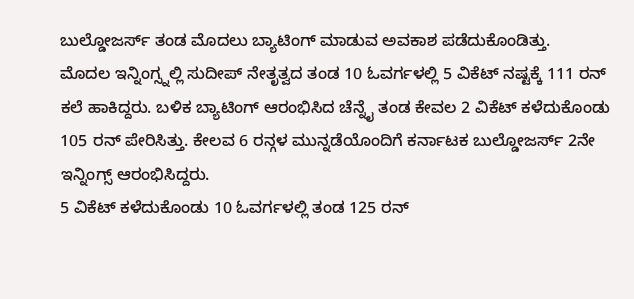ಬುಲ್ಡೋಜರ್ಸ್ ತಂಡ ಮೊದಲು ಬ್ಯಾಟಿಂಗ್ ಮಾಡುವ ಅವಕಾಶ ಪಡೆದುಕೊಂಡಿತ್ತು.
ಮೊದಲ ಇನ್ನಿಂಗ್ಸ್ನಲ್ಲಿ ಸುದೀಪ್ ನೇತೃತ್ವದ ತಂಡ 10 ಓವರ್ಗಳಲ್ಲಿ 5 ವಿಕೆಟ್ ನಷ್ಟಕ್ಕೆ 111 ರನ್ ಕಲೆ ಹಾಕಿದ್ದರು. ಬಳಿಕ ಬ್ಯಾಟಿಂಗ್ ಆರಂಭಿಸಿದ ಚೆನ್ನೈ ತಂಡ ಕೇವಲ 2 ವಿಕೆಟ್ ಕಳೆದುಕೊಂಡು 105 ರನ್ ಪೇರಿಸಿತ್ತು. ಕೇಲವ 6 ರನ್ಗಳ ಮುನ್ನಡೆಯೊಂದಿಗೆ ಕರ್ನಾಟಕ ಬುಲ್ಡೋಜರ್ಸ್ 2ನೇ ಇನ್ನಿಂಗ್ಸ್ ಆರಂಭಿಸಿದ್ದರು.
5 ವಿಕೆಟ್ ಕಳೆದುಕೊಂಡು 10 ಓವರ್ಗಳಲ್ಲಿ ತಂಡ 125 ರನ್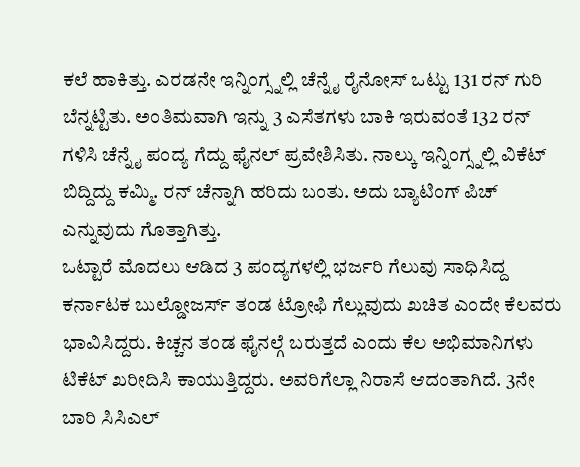ಕಲೆ ಹಾಕಿತ್ತು. ಎರಡನೇ ಇನ್ನಿಂಗ್ಸ್ನಲ್ಲಿ ಚೆನ್ನೈ ರೈನೋಸ್ ಒಟ್ಟು 131 ರನ್ ಗುರಿ ಬೆನ್ನಟ್ಟಿತು. ಅಂತಿಮವಾಗಿ ಇನ್ನು 3 ಎಸೆತಗಳು ಬಾಕಿ ಇರುವಂತೆ 132 ರನ್ ಗಳಿಸಿ ಚೆನ್ನೈ ಪಂದ್ಯ ಗೆದ್ದು ಫೈನಲ್ ಪ್ರವೇಶಿಸಿತು. ನಾಲ್ಕು ಇನ್ನಿಂಗ್ಸ್ನಲ್ಲಿ ವಿಕೆಟ್ ಬಿದ್ದಿದ್ದು ಕಮ್ಮಿ. ರನ್ ಚೆನ್ನಾಗಿ ಹರಿದು ಬಂತು. ಅದು ಬ್ಯಾಟಿಂಗ್ ಪಿಚ್ ಎನ್ನುವುದು ಗೊತ್ತಾಗಿತ್ತು.
ಒಟ್ಟಾರೆ ಮೊದಲು ಆಡಿದ 3 ಪಂದ್ಯಗಳಲ್ಲಿ ಭರ್ಜರಿ ಗೆಲುವು ಸಾಧಿಸಿದ್ದ ಕರ್ನಾಟಕ ಬುಲ್ಡೋಜರ್ಸ್ ತಂಡ ಟ್ರೋಫಿ ಗೆಲ್ಲುವುದು ಖಚಿತ ಎಂದೇ ಕೆಲವರು ಭಾವಿಸಿದ್ದರು. ಕಿಚ್ಚನ ತಂಡ ಫೈನಲ್ಗೆ ಬರುತ್ತದೆ ಎಂದು ಕೆಲ ಅಭಿಮಾನಿಗಳು ಟಿಕೆಟ್ ಖರೀದಿಸಿ ಕಾಯುತ್ತಿದ್ದರು. ಅವರಿಗೆಲ್ಲಾ ನಿರಾಸೆ ಆದಂತಾಗಿದೆ. 3ನೇ ಬಾರಿ ಸಿಸಿಎಲ್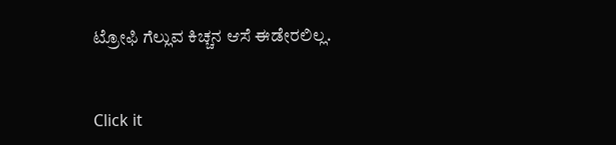ಟ್ರೋಫಿ ಗೆಲ್ಲುವ ಕಿಚ್ಚನ ಆಸೆ ಈಡೇರಲಿಲ್ಲ.


Click it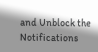and Unblock the Notifications